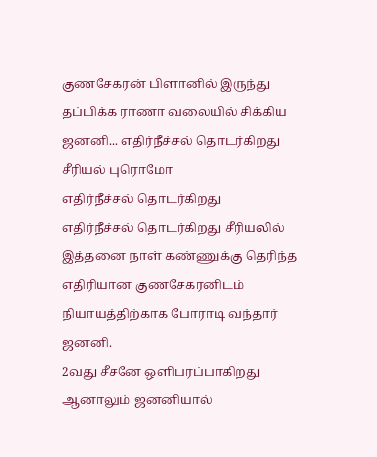குணசேகரன் பிளானில் இருந்து தப்பிக்க ராணா வலையில் சிக்கிய ஜனனி... எதிர்நீச்சல் தொடர்கிறது சீரியல் புரொமோ
எதிர்நீச்சல் தொடர்கிறது
எதிர்நீச்சல் தொடர்கிறது சீரியலில் இத்தனை நாள் கண்ணுக்கு தெரிந்த எதிரியான குணசேகரனிடம் நியாயத்திற்காக போராடி வந்தார் ஜனனி.
2வது சீசனே ஒளிபரப்பாகிறது ஆனாலும் ஜனனியால்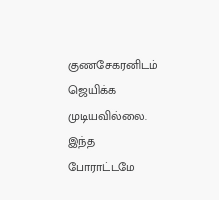குணசேகரனிடம் ஜெயிக்க முடியவில்லை. இந்த போராட்டமே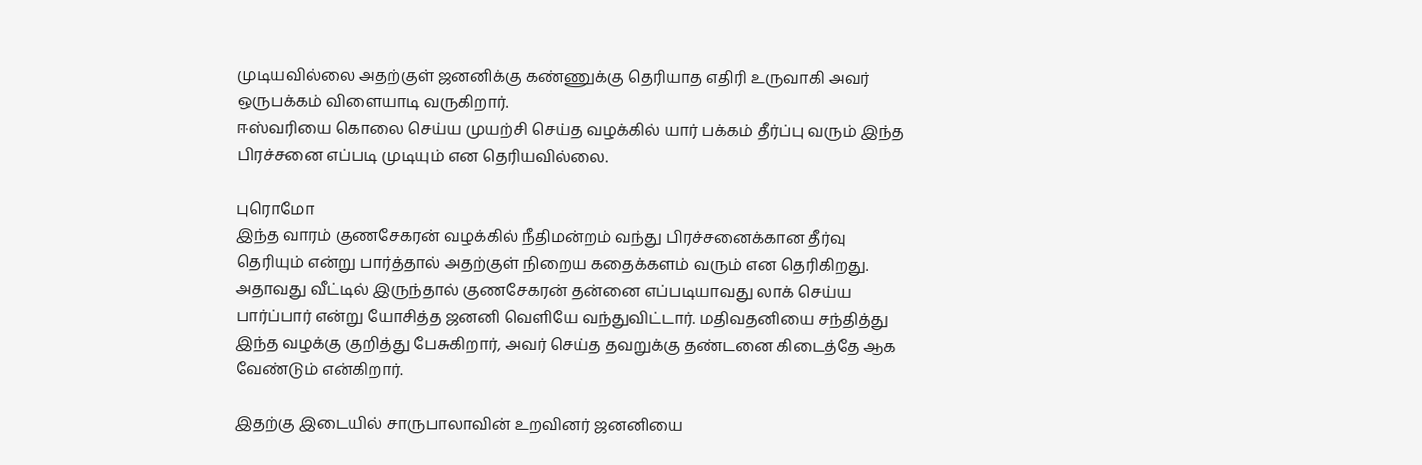முடியவில்லை அதற்குள் ஜனனிக்கு கண்ணுக்கு தெரியாத எதிரி உருவாகி அவர் ஒருபக்கம் விளையாடி வருகிறார்.
ஈஸ்வரியை கொலை செய்ய முயற்சி செய்த வழக்கில் யார் பக்கம் தீர்ப்பு வரும் இந்த பிரச்சனை எப்படி முடியும் என தெரியவில்லை.

புரொமோ
இந்த வாரம் குணசேகரன் வழக்கில் நீதிமன்றம் வந்து பிரச்சனைக்கான தீர்வு தெரியும் என்று பார்த்தால் அதற்குள் நிறைய கதைக்களம் வரும் என தெரிகிறது.
அதாவது வீட்டில் இருந்தால் குணசேகரன் தன்னை எப்படியாவது லாக் செய்ய பார்ப்பார் என்று யோசித்த ஜனனி வெளியே வந்துவிட்டார். மதிவதனியை சந்தித்து இந்த வழக்கு குறித்து பேசுகிறார், அவர் செய்த தவறுக்கு தண்டனை கிடைத்தே ஆக வேண்டும் என்கிறார்.

இதற்கு இடையில் சாருபாலாவின் உறவினர் ஜனனியை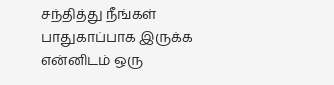சந்தித்து நீங்கள் பாதுகாப்பாக இருக்க என்னிடம் ஒரு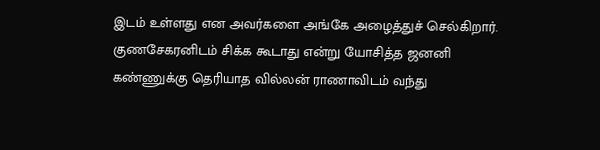இடம் உள்ளது என அவர்களை அங்கே அழைத்துச் செல்கிறார்.
குணசேகரனிடம் சிக்க கூடாது என்று யோசித்த ஜனனி கண்ணுக்கு தெரியாத வில்லன் ராணாவிடம் வந்து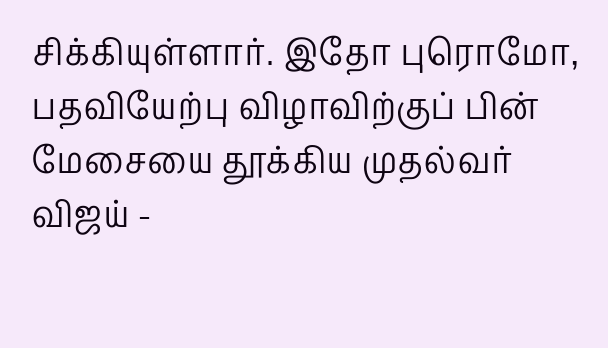சிக்கியுள்ளார். இதோ புரொமோ,
பதவியேற்பு விழாவிற்குப் பின் மேசையை தூக்கிய முதல்வர் விஜய் -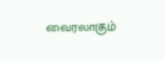வைரலாகும்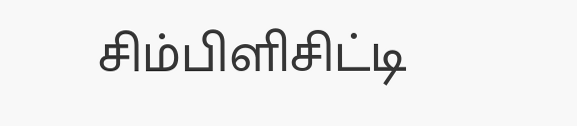சிம்பிளிசிட்டி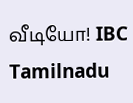வீடியோ! IBC Tamilnadu